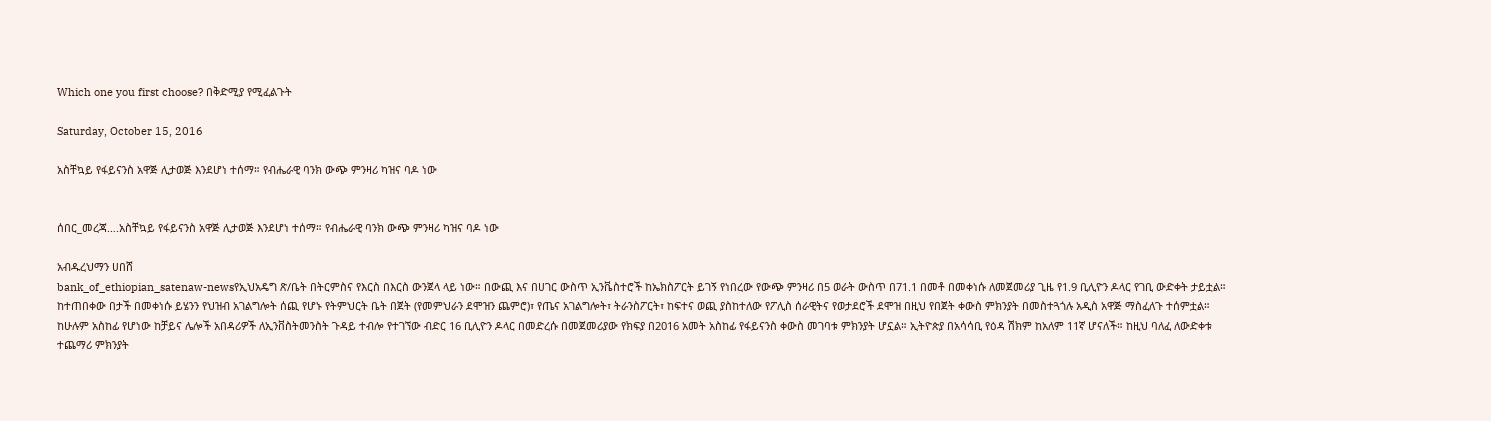Which one you first choose? በቅድሚያ የሚፈልጉት

Saturday, October 15, 2016

አስቸኳይ የፋይናንስ አዋጅ ሊታወጅ እንደሆነ ተሰማ። የብሔራዊ ባንክ ውጭ ምንዛሪ ካዝና ባዶ ነው


ሰበር_መረጃ….አስቸኳይ የፋይናንስ አዋጅ ሊታወጅ እንደሆነ ተሰማ። የብሔራዊ ባንክ ውጭ ምንዛሪ ካዝና ባዶ ነው

አብዱረህማን ሀበሸ
bank_of_ethiopian_satenaw-newsየኢህአዴግ ጽ/ቤት በትርምስና የእርስ በእርስ ውንጀላ ላይ ነው። በውጪ እና በሀገር ውስጥ ኢንቬስተሮች ከኤክስፖርት ይገኝ የነበረው የውጭ ምንዛሪ በ5 ወራት ውስጥ በ71.1 በመቶ በመቀነሱ ለመጀመሪያ ጊዜ የ1.9 ቢሊዮን ዶላር የገቢ ውድቀት ታይቷል። ከተጠበቀው በታች በመቀነሱ ይሄንን የህዝብ አገልግሎት ሰጪ የሆኑ የትምህርት ቤት በጀት (የመምህራን ደሞዝን ጨምሮ)፣ የጤና አገልግሎት፣ ትራንስፖርት፣ ከፍተና ወጪ ያስከተለው የፖሊስ ሰራዊትና የወታደሮች ደሞዝ በዚህ የበጀት ቀውስ ምክንያት በመስተጓጎሉ አዲስ አዋጅ ማስፈለጉ ተሰምቷል።
ከሁሉም አስከፊ የሆነው ከቻይና ሌሎች አበዳሪዎች ለኢንቨስትመንስት ጉዳይ ተብሎ የተገኘው ብድር 16 ቢሊዮን ዶላር በመድረሱ በመጀመሪያው የክፍያ በ2016 አመት አስከፊ የፋይናንስ ቀውስ መገባቱ ምክንያት ሆኗል። ኢትዮጵያ በአሳሳቢ የዕዳ ሽክም ከአለም 11ኛ ሆናለች። ከዚህ ባለፈ ለውድቀቱ ተጨማሪ ምክንያት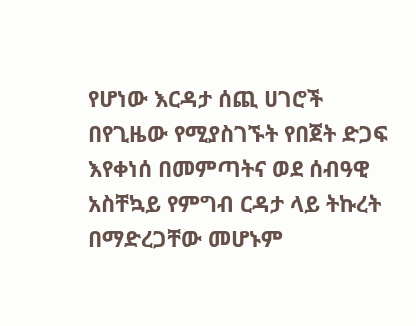የሆነው እርዳታ ሰጪ ሀገሮች በየጊዜው የሚያስገኙት የበጀት ድጋፍ እየቀነሰ በመምጣትና ወደ ሰብዓዊ አስቸኳይ የምግብ ርዳታ ላይ ትኩረት በማድረጋቸው መሆኑም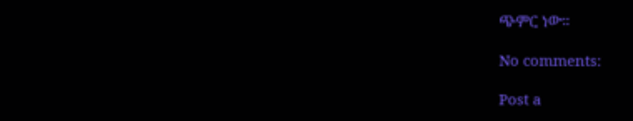ጭምር ነው።

No comments:

Post a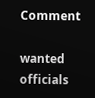Comment

wanted officials